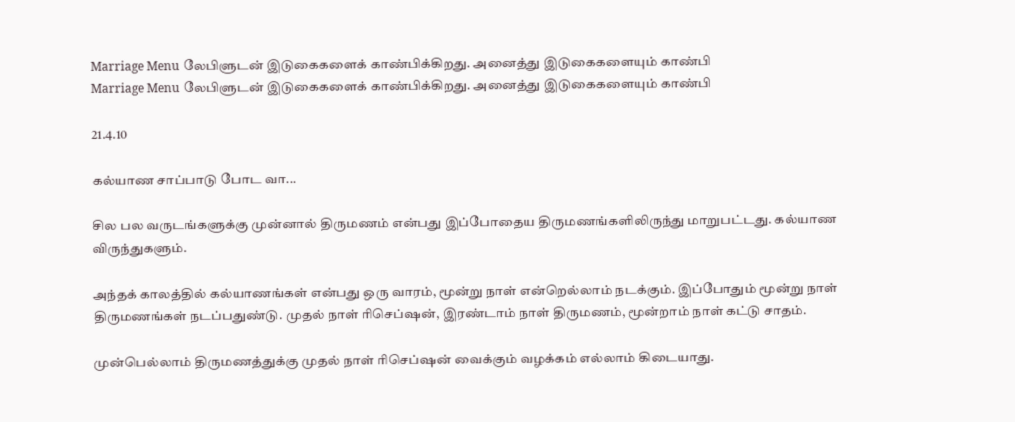Marriage Menu லேபிளுடன் இடுகைகளைக் காண்பிக்கிறது. அனைத்து இடுகைகளையும் காண்பி
Marriage Menu லேபிளுடன் இடுகைகளைக் காண்பிக்கிறது. அனைத்து இடுகைகளையும் காண்பி

21.4.10

கல்யாண சாப்பாடு போட வா...

சில பல வருடங்களுக்கு முன்னால் திருமணம் என்பது இப்போதைய திருமணங்களிலிருந்து மாறுபட்டது. கல்யாண விருந்துகளும்.

அந்தக் காலத்தில் கல்யாணங்கள் என்பது ஒரு வாரம், மூன்று நாள் என்றெல்லாம் நடக்கும். இப்போதும் மூன்று நாள் திருமணங்கள் நடப்பதுண்டு. முதல் நாள் ரிசெப்ஷன், இரண்டாம் நாள் திருமணம், மூன்றாம் நாள் கட்டு சாதம்.

முன்பெல்லாம் திருமணத்துக்கு முதல் நாள் ரிசெப்ஷன் வைக்கும் வழக்கம் எல்லாம் கிடையாது.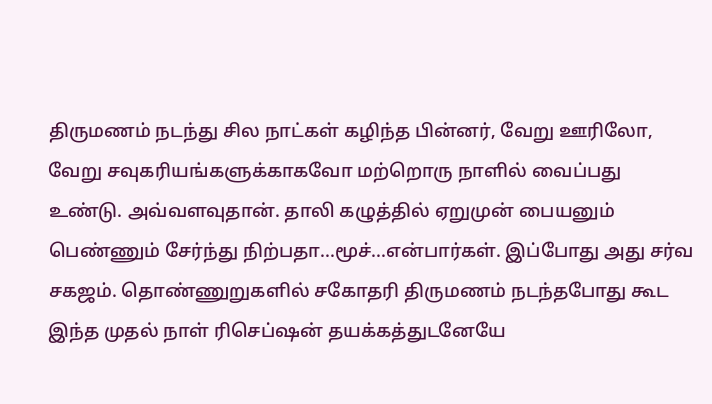திருமணம் நடந்து சில நாட்கள் கழிந்த பின்னர், வேறு ஊரிலோ, வேறு சவுகரியங்களுக்காகவோ மற்றொரு நாளில் வைப்பது உண்டு. அவ்வளவுதான். தாலி கழுத்தில் ஏறுமுன் பையனும் பெண்ணும் சேர்ந்து நிற்பதா...மூச்...என்பார்கள். இப்போது அது சர்வ சகஜம். தொண்ணுறுகளில் சகோதரி திருமணம் நடந்தபோது கூட இந்த முதல் நாள் ரிசெப்ஷன் தயக்கத்துடனேயே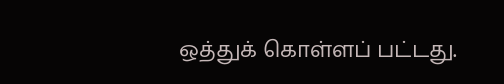ஒத்துக் கொள்ளப் பட்டது.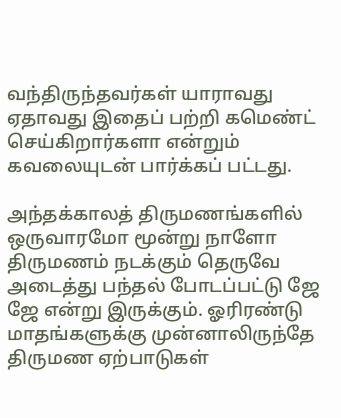வந்திருந்தவர்கள் யாராவது ஏதாவது இதைப் பற்றி கமெண்ட் செய்கிறார்களா என்றும் கவலையுடன் பார்க்கப் பட்டது.

அந்தக்காலத் திருமணங்களில் ஒருவாரமோ மூன்று நாளோ திருமணம் நடக்கும் தெருவே அடைத்து பந்தல் போடப்பட்டு ஜே ஜே என்று இருக்கும். ஓரிரண்டு மாதங்களுக்கு முன்னாலிருந்தே திருமண ஏற்பாடுகள்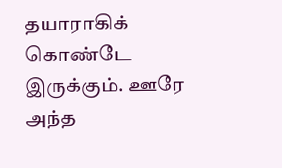தயாராகிக் கொண்டே இருக்கும். ஊரே அந்த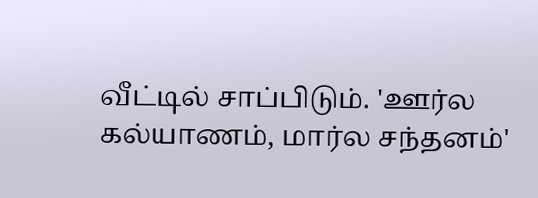வீட்டில் சாப்பிடும். 'ஊர்ல கல்யாணம், மார்ல சந்தனம்'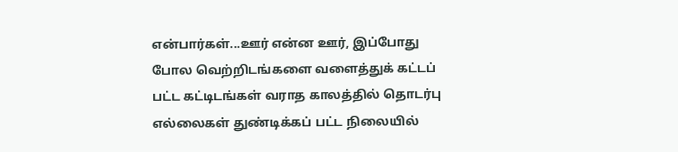என்பார்கள்...ஊர் என்ன ஊர், இப்போது போல வெற்றிடங்களை வளைத்துக் கட்டப் பட்ட கட்டிடங்கள் வராத காலத்தில் தொடர்பு எல்லைகள் துண்டிக்கப் பட்ட நிலையில்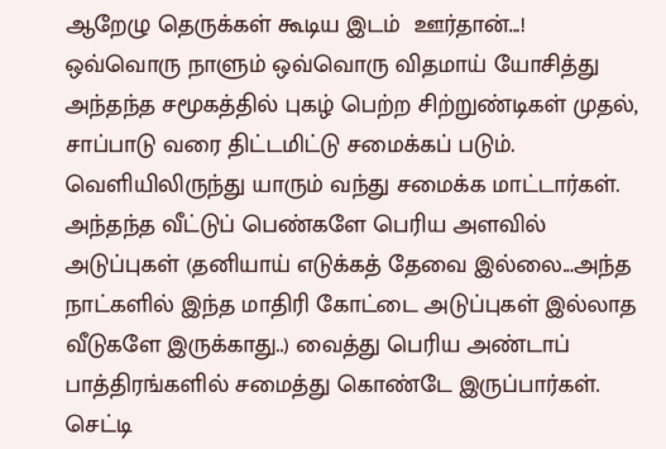ஆறேழு தெருக்கள் கூடிய இடம்  ஊர்தான்...!
ஒவ்வொரு நாளும் ஒவ்வொரு விதமாய் யோசித்து அந்தந்த சமூகத்தில் புகழ் பெற்ற சிற்றுண்டிகள் முதல், சாப்பாடு வரை திட்டமிட்டு சமைக்கப் படும். வெளியிலிருந்து யாரும் வந்து சமைக்க மாட்டார்கள். அந்தந்த வீட்டுப் பெண்களே பெரிய அளவில் அடுப்புகள் (தனியாய் எடுக்கத் தேவை இல்லை...அந்த நாட்களில் இந்த மாதிரி கோட்டை அடுப்புகள் இல்லாத வீடுகளே இருக்காது..) வைத்து பெரிய அண்டாப் பாத்திரங்களில் சமைத்து கொண்டே இருப்பார்கள். செட்டி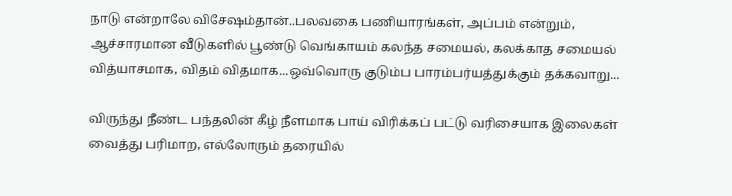நாடு என்றாலே விசேஷம்தான்..பலவகை பணியாரங்கள், அப்பம் என்றும், ஆச்சாரமான வீடுகளில் பூண்டு வெங்காயம் கலந்த சமையல், கலக்காத சமையல் வித்யாசமாக, விதம் விதமாக...ஒவ்வொரு குடும்ப பாரம்பர்யத்துக்கும் தக்கவாறு...

விருந்து நீண்ட பந்தலின் கீழ் நீளமாக பாய் விரிக்கப் பட்டு வரிசையாக இலைகள் வைத்து பரிமாற, எல்லோரும் தரையில்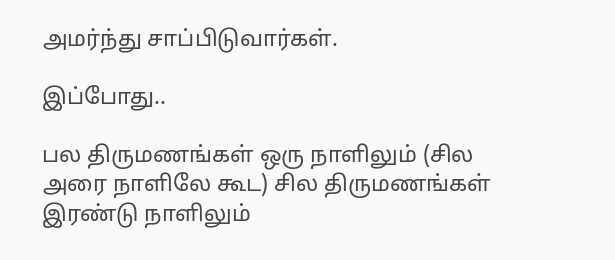அமர்ந்து சாப்பிடுவார்கள்.

இப்போது..

பல திருமணங்கள் ஒரு நாளிலும் (சில அரை நாளிலே கூட) சில திருமணங்கள் இரண்டு நாளிலும்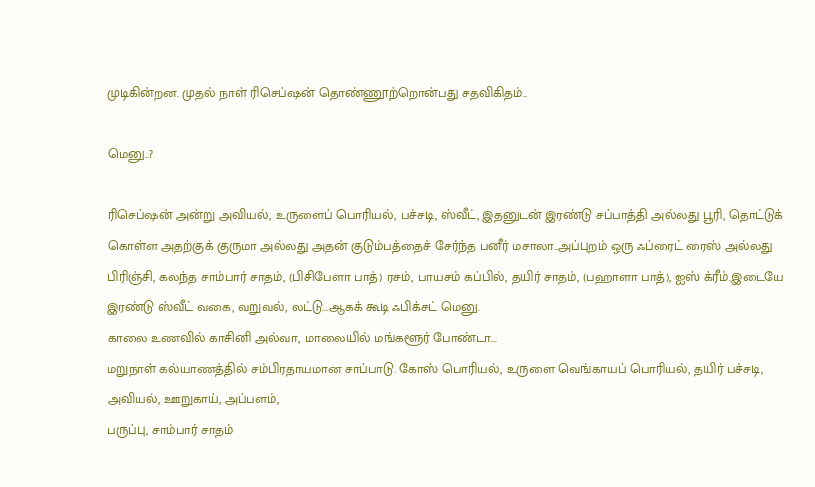முடிகின்றன. முதல் நாள் ரிசெப்ஷன் தொண்ணூற்றொன்பது சதவிகிதம்..

மெனு..?

ரிசெப்ஷன் அன்று அவியல், உருளைப் பொரியல், பச்சடி, ஸ்வீட், இதனுடன் இரண்டு சப்பாத்தி அல்லது பூரி, தொட்டுக் கொள்ள அதற்குக் குருமா அல்லது அதன் குடும்பத்தைச் சேர்ந்த பனீர் மசாலா..அப்புறம் ஒரு ஃப்ரைட் ரைஸ் அல்லது பிரிஞ்சி, கலந்த சாம்பார் சாதம், (பிசிபேளா பாத்) ரசம், பாயசம் கப்பில், தயிர் சாதம், (பஹாளா பாத்), ஐஸ் க்ரீம்.இடையே இரண்டு ஸ்வீட் வகை, வறுவல், லட்டு...ஆகக் கூடி ஃபிக்சட் மெனு.
காலை உணவில் காசினி அல்வா, மாலையில் மங்களூர் போண்டா...
மறுநாள் கல்யாணத்தில் சம்பிரதாயமான சாப்பாடு. கோஸ் பொரியல், உருளை வெங்காயப் பொரியல், தயிர் பச்சடி, அவியல், ஊறுகாய், அப்பளம்,
பருப்பு, சாம்பார் சாதம்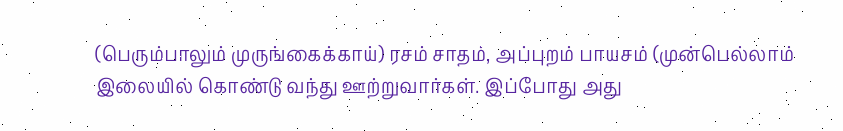(பெரும்பாலும் முருங்கைக்காய்) ரசம் சாதம், அப்புறம் பாயசம் (முன்பெல்லாம் இலையில் கொண்டு வந்து ஊற்றுவார்கள். இப்போது அது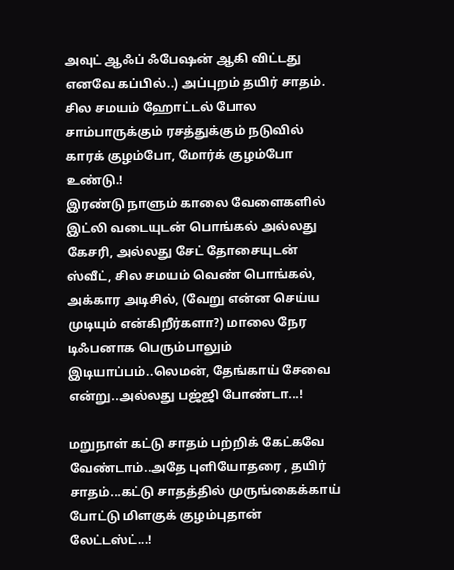அவுட் ஆஃப் ஃபேஷன் ஆகி விட்டது எனவே கப்பில்..) அப்புறம் தயிர் சாதம். சில சமயம் ஹோட்டல் போல சாம்பாருக்கும் ரசத்துக்கும் நடுவில் காரக் குழம்போ, மோர்க் குழம்போ உண்டு.!
இரண்டு நாளும் காலை வேளைகளில் இட்லி வடையுடன் பொங்கல் அல்லது கேசரி, அல்லது சேட் தோசையுடன் ஸ்வீட், சில சமயம் வெண் பொங்கல், அக்கார அடிசில், (வேறு என்ன செய்ய முடியும் என்கிறீர்களா?) மாலை நேர டிஃபனாக பெரும்பாலும் இடியாப்பம்..லெமன், தேங்காய் சேவை என்று..அல்லது பஜ்ஜி போண்டா...!

மறுநாள் கட்டு சாதம் பற்றிக் கேட்கவே வேண்டாம்..அதே புளியோதரை , தயிர் சாதம்...கட்டு சாதத்தில் முருங்கைக்காய் போட்டு மிளகுக் குழம்புதான் லேட்டஸ்ட்...!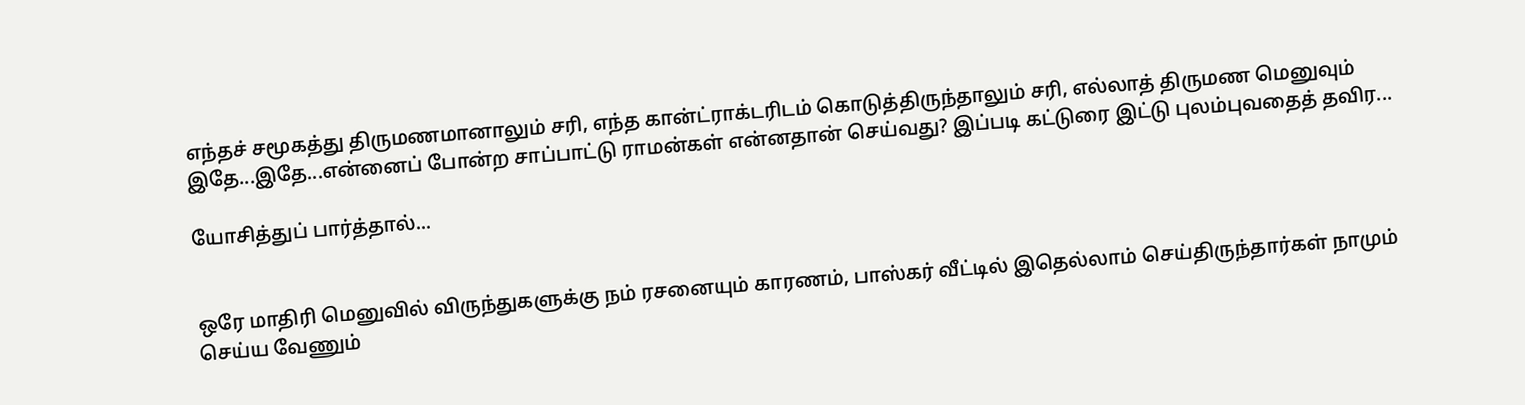எந்தச் சமூகத்து திருமணமானாலும் சரி, எந்த கான்ட்ராக்டரிடம் கொடுத்திருந்தாலும் சரி, எல்லாத் திருமண மெனுவும் இதே...இதே...என்னைப் போன்ற சாப்பாட்டு ராமன்கள் என்னதான் செய்வது? இப்படி கட்டுரை இட்டு புலம்புவதைத் தவிர...

யோசித்துப் பார்த்தால்...


ஒரே மாதிரி மெனுவில் விருந்துகளுக்கு நம் ரசனையும் காரணம், பாஸ்கர் வீட்டில் இதெல்லாம் செய்திருந்தார்கள் நாமும் செய்ய வேணும்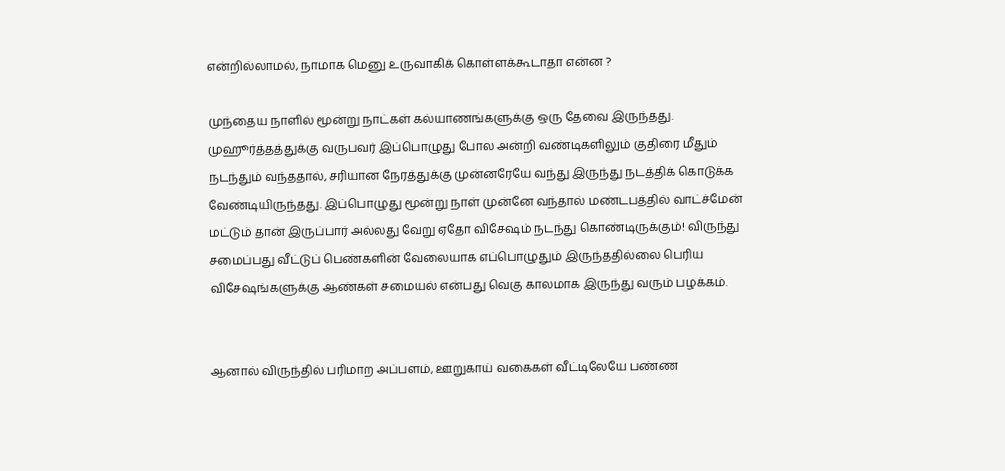என்றில்லாமல், நாமாக மெனு உருவாகிக் கொள்ளக்கூடாதா என்ன ?

முந்தைய நாளில் மூன்று நாட்கள் கல்யாணங்களுக்கு ஒரு தேவை இருந்தது. முஹூர்த்தத்துக்கு வருபவர் இப்பொழுது போல அன்றி வண்டிகளிலும் குதிரை மீதும் நடந்தும் வந்ததால், சரியான நேரத்துக்கு முன்னரேயே வந்து இருந்து நடத்திக் கொடுக்க வேண்டியிருந்தது. இப்பொழுது மூன்று நாள் முன்னே வந்தால் மண்டபத்தில் வாட்ச்மேன் மட்டும் தான் இருப்பார் அல்லது வேறு ஏதோ விசேஷம் நடந்து கொண்டிருக்கும்! விருந்து சமைப்பது வீட்டுப் பெண்களின் வேலையாக எப்பொழுதும் இருந்ததில்லை பெரிய விசேஷங்களுக்கு ஆண்கள் சமையல் என்பது வெகு காலமாக இருந்து வரும் பழக்கம்.


ஆனால் விருந்தில் பரிமாற அப்பளம், ஊறுகாய் வகைகள் வீட்டிலேயே பண்ண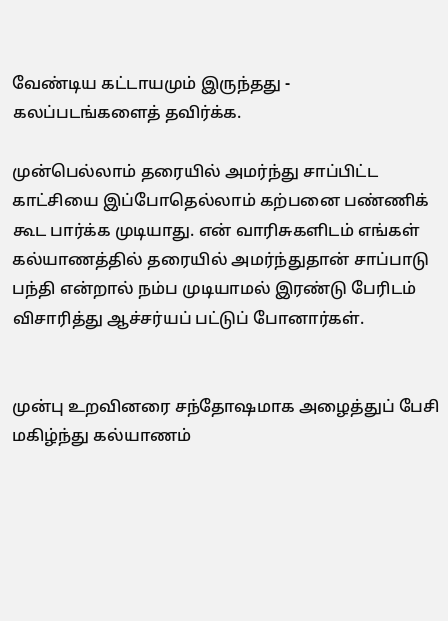வேண்டிய கட்டாயமும் இருந்தது - கலப்படங்களைத் தவிர்க்க.

முன்பெல்லாம் தரையில் அமர்ந்து சாப்பிட்ட காட்சியை இப்போதெல்லாம் கற்பனை பண்ணிக் கூட பார்க்க முடியாது. என் வாரிசுகளிடம் எங்கள் கல்யாணத்தில் தரையில் அமர்ந்துதான் சாப்பாடு பந்தி என்றால் நம்ப முடியாமல் இரண்டு பேரிடம் விசாரித்து ஆச்சர்யப் பட்டுப் போனார்கள்.


முன்பு உறவினரை சந்தோஷமாக அழைத்துப் பேசி மகிழ்ந்து கல்யாணம்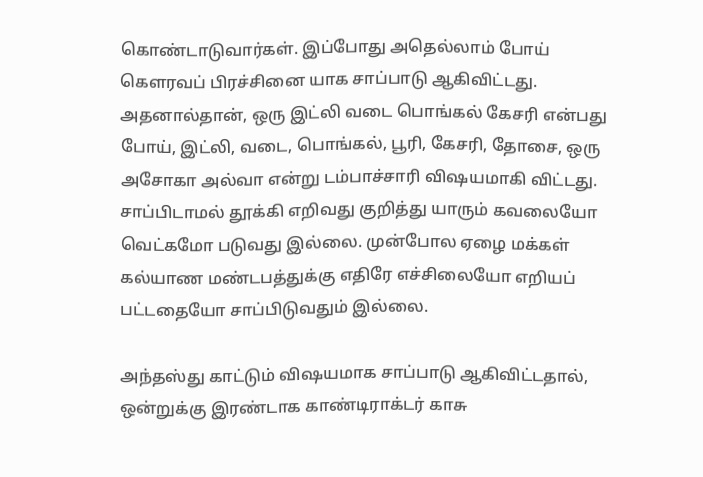கொண்டாடுவார்கள். இப்போது அதெல்லாம் போய் கௌரவப் பிரச்சினை யாக சாப்பாடு ஆகிவிட்டது. அதனால்தான், ஒரு இட்லி வடை பொங்கல் கேசரி என்பது போய், இட்லி, வடை, பொங்கல், பூரி, கேசரி, தோசை, ஒரு அசோகா அல்வா என்று டம்பாச்சாரி விஷயமாகி விட்டது. சாப்பிடாமல் தூக்கி எறிவது குறித்து யாரும் கவலையோ வெட்கமோ படுவது இல்லை. முன்போல ஏழை மக்கள் கல்யாண மண்டபத்துக்கு எதிரே எச்சிலையோ எறியப் பட்டதையோ சாப்பிடுவதும் இல்லை.

அந்தஸ்து காட்டும் விஷயமாக சாப்பாடு ஆகிவிட்டதால், ஒன்றுக்கு இரண்டாக காண்டிராக்டர் காசு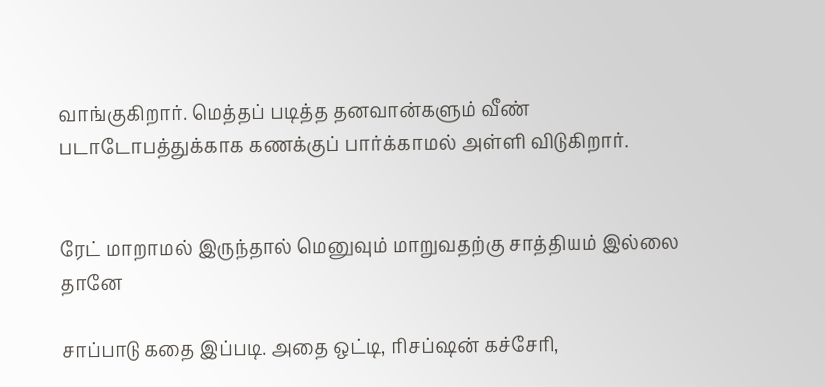வாங்குகிறார். மெத்தப் படித்த தனவான்களும் வீண் படாடோபத்துக்காக கணக்குப் பார்க்காமல் அள்ளி விடுகிறார்.


ரேட் மாறாமல் இருந்தால் மெனுவும் மாறுவதற்கு சாத்தியம் இல்லை தானே

சாப்பாடு கதை இப்படி. அதை ஒட்டி, ரிசப்ஷன் கச்சேரி,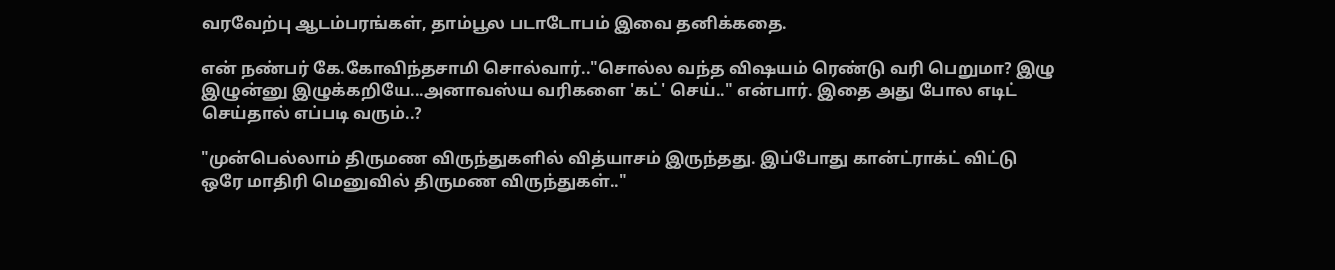வரவேற்பு ஆடம்பரங்கள், தாம்பூல படாடோபம் இவை தனிக்கதை.

என் நண்பர் கே.கோவிந்தசாமி சொல்வார்.."சொல்ல வந்த விஷயம் ரெண்டு வரி பெறுமா? இழு இழுன்னு இழுக்கறியே...அனாவஸ்ய வரிகளை 'கட்' செய்.." என்பார். இதை அது போல எடிட் செய்தால் எப்படி வரும்..?

"முன்பெல்லாம் திருமண விருந்துகளில் வித்யாசம் இருந்தது. இப்போது கான்ட்ராக்ட் விட்டு ஒரே மாதிரி மெனுவில் திருமண விருந்துகள்.."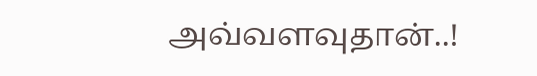அவ்வளவுதான்..!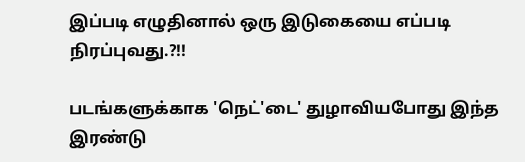இப்படி எழுதினால் ஒரு இடுகையை எப்படி நிரப்புவது.?!!

படங்களுக்காக 'நெட்'டை' துழாவியபோது இந்த இரண்டு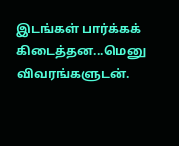இடங்கள் பார்க்கக் கிடைத்தன...மெனு விவரங்களுடன்.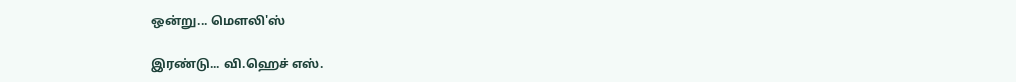ஒன்று... மௌலி'ஸ்

இரண்டு... வி.ஹெச் எஸ்.